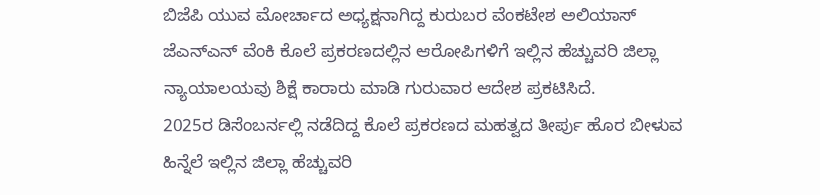ಬಿಜೆಪಿ ಯುವ ಮೋರ್ಚಾದ ಅಧ್ಯಕ್ಷನಾಗಿದ್ದ ಕುರುಬರ ವೆಂಕಟೇಶ ಅಲಿಯಾಸ್ ಜೆಎನ್ಎನ್ ವೆಂಕಿ ಕೊಲೆ ಪ್ರಕರಣದಲ್ಲಿನ ಆರೋಪಿಗಳಿಗೆ ಇಲ್ಲಿನ ಹೆಚ್ಚುವರಿ ಜಿಲ್ಲಾ ನ್ಯಾಯಾಲಯವು ಶಿಕ್ಷೆ ಕಾರಾರು ಮಾಡಿ ಗುರುವಾರ ಆದೇಶ ಪ್ರಕಟಿಸಿದೆ.
2025ರ ಡಿಸೆಂಬರ್ನಲ್ಲಿ ನಡೆದಿದ್ದ ಕೊಲೆ ಪ್ರಕರಣದ ಮಹತ್ವದ ತೀರ್ಪು ಹೊರ ಬೀಳುವ ಹಿನ್ನೆಲೆ ಇಲ್ಲಿನ ಜಿಲ್ಲಾ ಹೆಚ್ಚುವರಿ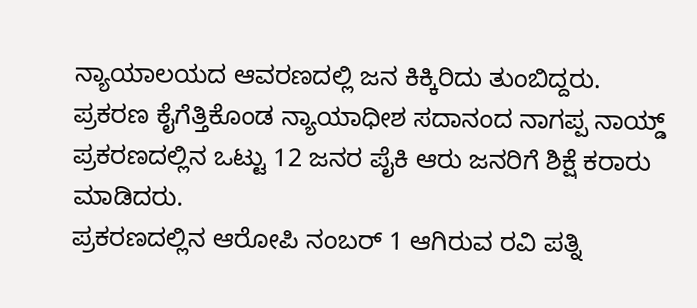ನ್ಯಾಯಾಲಯದ ಆವರಣದಲ್ಲಿ ಜನ ಕಿಕ್ಕಿರಿದು ತುಂಬಿದ್ದರು. ಪ್ರಕರಣ ಕೈಗೆತ್ತಿಕೊಂಡ ನ್ಯಾಯಾಧೀಶ ಸದಾನಂದ ನಾಗಪ್ಪ ನಾಯ್ಡ್ ಪ್ರಕರಣದಲ್ಲಿನ ಒಟ್ಟು 12 ಜನರ ಪೈಕಿ ಆರು ಜನರಿಗೆ ಶಿಕ್ಷೆ ಕರಾರು ಮಾಡಿದರು.
ಪ್ರಕರಣದಲ್ಲಿನ ಆರೋಪಿ ನಂಬರ್ 1 ಆಗಿರುವ ರವಿ ಪತ್ನಿ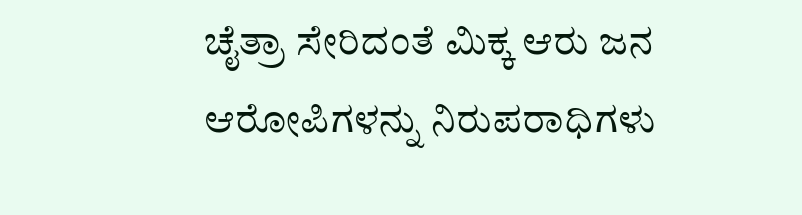ಚೈತ್ರಾ ಸೇರಿದಂತೆ ಮಿಕ್ಕ ಆರು ಜನ ಆರೋಪಿಗಳನ್ನು ನಿರುಪರಾಧಿಗಳು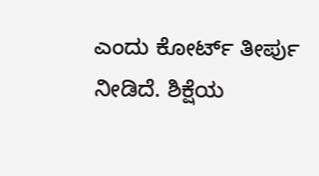ಎಂದು ಕೋರ್ಟ್ ತೀರ್ಪು ನೀಡಿದೆ. ಶಿಕ್ಷೆಯ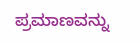ಪ್ರಮಾಣವನ್ನು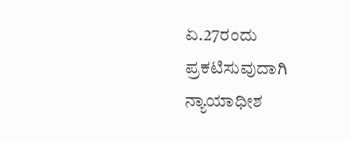ಏ.27ರಂದು ಪ್ರಕಟಿಸುವುದಾಗಿ ನ್ಯಾಯಾಧೀಶ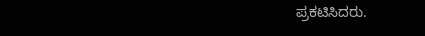ಪ್ರಕಟಿಸಿದರು.